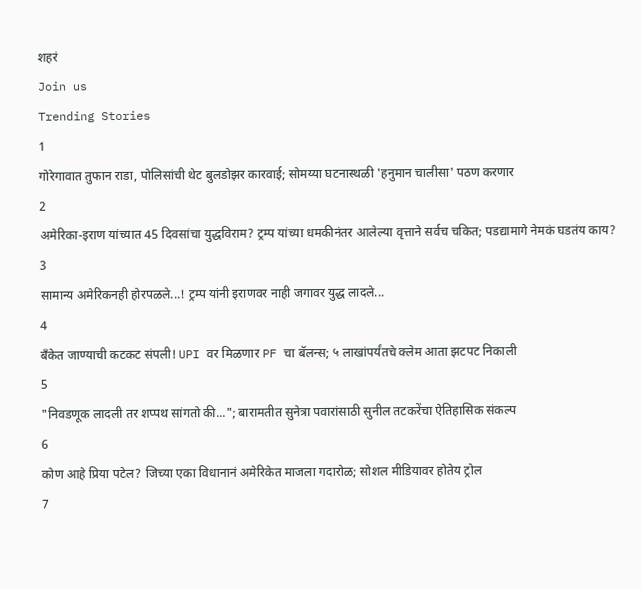शहरं
Join us
Trending Stories
1
गोरेगावात तुफान राडा, पोलिसांची थेट बुलडोझर कारवाई; सोमय्या घटनास्थळी 'हनुमान चालीसा' पठण करणार
2
अमेरिका-इराण यांच्यात 45 दिवसांचा युद्धविराम? ट्रम्प यांच्या धमकीनंतर आलेल्या वृत्ताने सर्वच चकित; पडद्यामागे नेमकं घडतंय काय?
3
सामान्य अमेरिकनही होरपळले...! ट्रम्प यांनी इराणवर नाही जगावर युद्ध लादले...
4
बँकेत जाण्याची कटकट संपली! UPI वर मिळणार PF चा बॅलन्स; ५ लाखांपर्यंतचे क्लेम आता झटपट निकाली
5
"निवडणूक लादली तर शप्पथ सांगतो की..."; बारामतीत सुनेत्रा पवारांसाठी सुनील तटकरेंचा ऐतिहासिक संकल्प
6
कोण आहे प्रिया पटेल? जिच्या एका विधानानं अमेरिकेत माजला गदारोळ; सोशल मीडियावर होतेय ट्रोल
7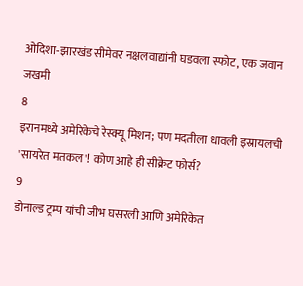ओदिशा-झारखंड सीमेवर नक्षलवाद्यांनी घडवला स्फोट, एक जवान जखमी
8
इरानमध्ये अमेरिकेचे रेस्क्यू मिशन; पण मदतीला धावली इस्रायलची 'सायरेत मतकल'! कोण आहे ही सीक्रेट फोर्स?
9
डोनाल्ड ट्रम्प यांची जीभ घसरली आणि अमेरिकेत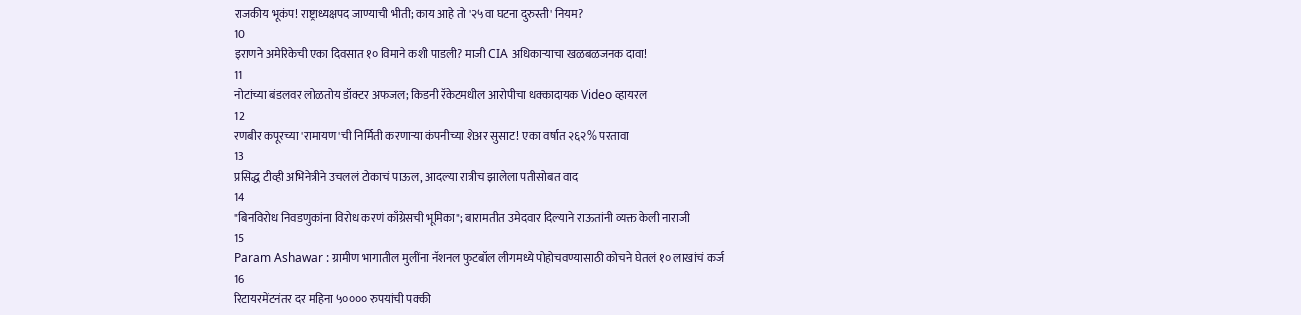राजकीय भूकंप! राष्ट्राध्यक्षपद जाण्याची भीती; काय आहे तो '२५वा घटना दुरुस्ती' नियम?
10
इराणने अमेरिकेची एका दिवसात १० विमाने कशी पाडली? माजी CIA अधिकाऱ्याचा खळबळजनक दावा!
11
नोटांच्या बंडलवर लोळतोय डॉक्टर अफजल; किडनी रॅकेटमधील आरोपीचा धक्कादायक Video व्हायरल
12
रणबीर कपूरच्या 'रामायण'ची निर्मिती करणाऱ्या कंपनीच्या शेअर सुसाट! एका वर्षात २६२% परतावा
13
प्रसिद्ध टीव्ही अभिनेत्रीने उचललं टोकाचं पाऊल, आदल्या रात्रीच झालेला पतीसोबत वाद
14
"बिनविरोध निवडणुकांना विरोध करणं काँग्रेसची भूमिका"; बारामतीत उमेदवार दिल्याने राऊतांनी व्यक्त केली नाराजी
15
Param Ashawar : ग्रामीण भागातील मुलींना नॅशनल फुटबॉल लीगमध्ये पोहोचवण्यासाठी कोचने घेतलं १० लाखांचं कर्ज
16
रिटायरमेंटनंतर दर महिना ५०००० रुपयांची पक्की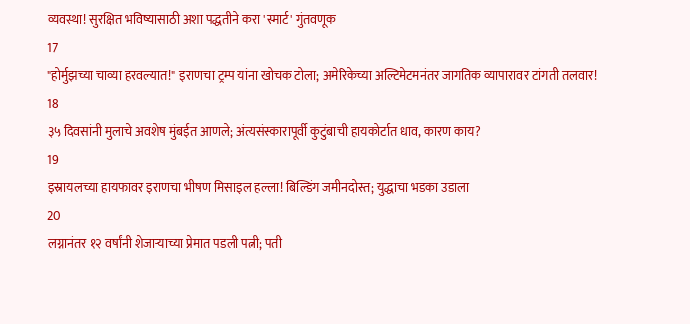व्यवस्था! सुरक्षित भविष्यासाठी अशा पद्धतीने करा 'स्मार्ट' गुंतवणूक
17
"होर्मुझच्या चाव्या हरवल्यात!" इराणचा ट्रम्प यांना खोचक टोला; अमेरिकेच्या अल्टिमेटमनंतर जागतिक व्यापारावर टांगती तलवार!
18
३५ दिवसांनी मुलाचे अवशेष मुंबईत आणले; अंत्यसंस्कारापूर्वी कुटुंबाची हायकोर्टात धाव, कारण काय?
19
इस्रायलच्या हायफावर इराणचा भीषण मिसाइल हल्ला! बिल्डिंग जमीनदोस्त; युद्धाचा भडका उडाला
20
लग्नानंतर १२ वर्षांनी शेजाऱ्याच्या प्रेमात पडली पत्नी; पती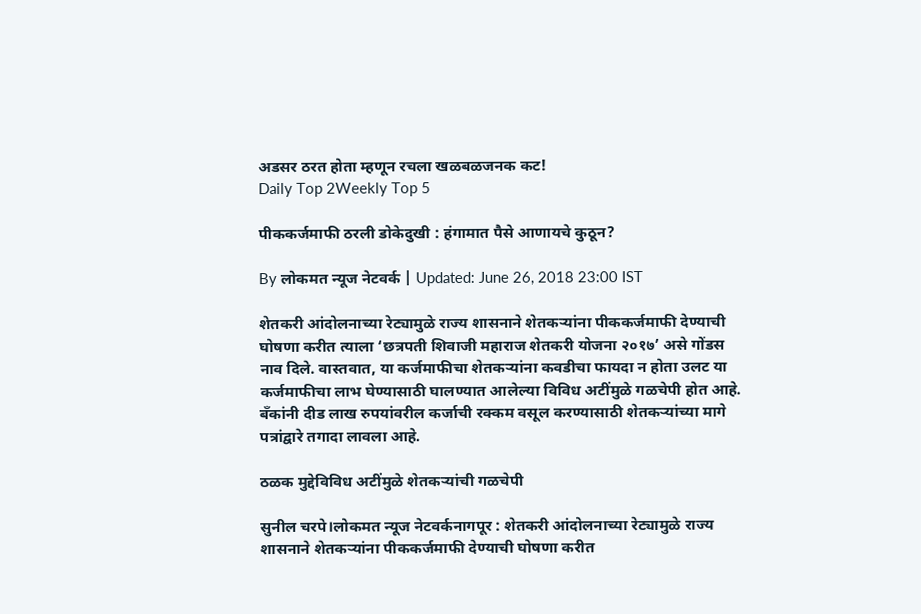अडसर ठरत होता म्हणून रचला खळबळजनक कट!
Daily Top 2Weekly Top 5

पीककर्जमाफी ठरली डोकेदुखी : हंगामात पैसे आणायचे कुठून?

By लोकमत न्यूज नेटवर्क | Updated: June 26, 2018 23:00 IST

शेतकरी आंदोलनाच्या रेट्यामुळे राज्य शासनाने शेतकऱ्यांना पीककर्जमाफी देण्याची घोषणा करीत त्याला ‘छत्रपती शिवाजी महाराज शेतकरी योजना २०१७’ असे गोंडस नाव दिले. वास्तवात, या कर्जमाफीचा शेतकऱ्यांना कवडीचा फायदा न होता उलट या कर्जमाफीचा लाभ घेण्यासाठी घालण्यात आलेल्या विविध अटींमुळे गळचेपी होत आहे. बँकांनी दीड लाख रुपयांवरील कर्जाची रक्कम वसूल करण्यासाठी शेतकऱ्यांच्या मागे पत्रांद्वारे तगादा लावला आहे.

ठळक मुद्देविविध अटींमुळे शेतकऱ्यांची गळचेपी

सुनील चरपे।लोकमत न्यूज नेटवर्कनागपूर : शेतकरी आंदोलनाच्या रेट्यामुळे राज्य शासनाने शेतकऱ्यांना पीककर्जमाफी देण्याची घोषणा करीत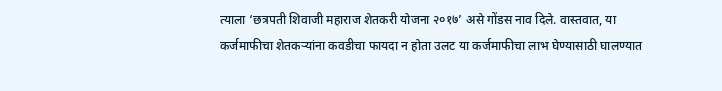त्याला ‘छत्रपती शिवाजी महाराज शेतकरी योजना २०१७’ असे गोंडस नाव दिले. वास्तवात, या कर्जमाफीचा शेतकऱ्यांना कवडीचा फायदा न होता उलट या कर्जमाफीचा लाभ घेण्यासाठी घालण्यात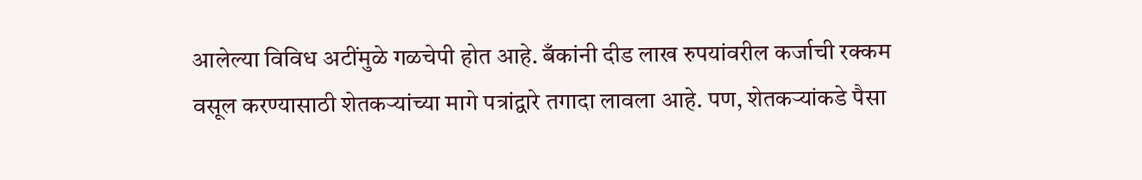आलेल्या विविध अटींमुळे गळचेपी होत आहे. बँकांनी दीड लाख रुपयांवरील कर्जाची रक्कम वसूल करण्यासाठी शेतकऱ्यांच्या मागे पत्रांद्वारे तगादा लावला आहे. पण, शेतकऱ्यांकडे पैसा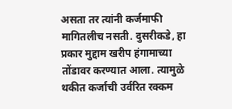असता तर त्यांनी कर्जमाफी मागितलीच नसती. दुसरीकडे, हा प्रकार मुद्दाम खरीप हंगामाच्या तोंडावर करण्यात आला. त्यामुळे थकीत कर्जाची उर्वरित रक्कम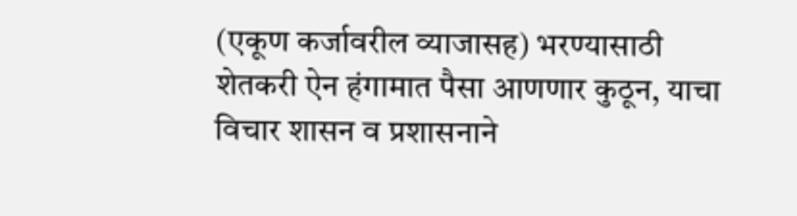(एकूण कर्जावरील व्याजासह) भरण्यासाठी शेतकरी ऐन हंगामात पैसा आणणार कुठून, याचा विचार शासन व प्रशासनाने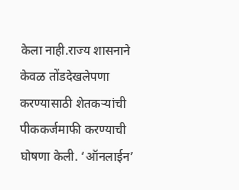केला नाही.राज्य शासनाने केवळ तोंडदेखलेपणा करण्यासाठी शेतकऱ्यांची पीककर्जमाफी करण्याची घोषणा केली. ‘ऑनलाईन’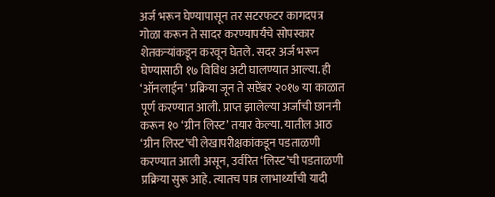अर्ज भरून घेण्यापासून तर सटरफटर कागदपत्र गोळा करून ते सादर करण्यापर्यंचे सोपस्कार शेतकऱ्यांकडून करवून घेतले. सदर अर्ज भरून घेण्यासाठी १७ विविध अटी घालण्यात आल्या. ही ‘ऑनलाईन’ प्रक्रिया जून ते सप्टेंबर २०१७ या काळात पूर्ण करण्यात आली. प्राप्त झालेल्या अर्जांची छाननी करून १० ‘ग्रीन लिस्ट’ तयार केल्या. यातील आठ ‘ग्रीन लिस्ट’ची लेखापरीक्षकांकडून पडताळणी करण्यात आली असून, उर्वरित ‘लिस्ट’ची पडताळणी प्रक्रिया सुरू आहे. त्यातच पात्र लाभार्थ्यांची यादी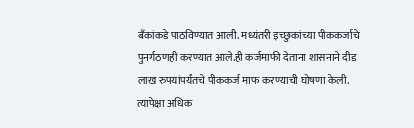बँकांकडे पाठविण्यात आली. मध्यंतरी इच्छुकांच्या पीककर्जाचे पुनर्गठणही करण्यात आले.ही कर्जमाफी देताना शासनाने दीड लाख रुपयांपर्यंतचे पीककर्ज माफ करण्याची घोषणा केली. त्यापेक्षा अधिक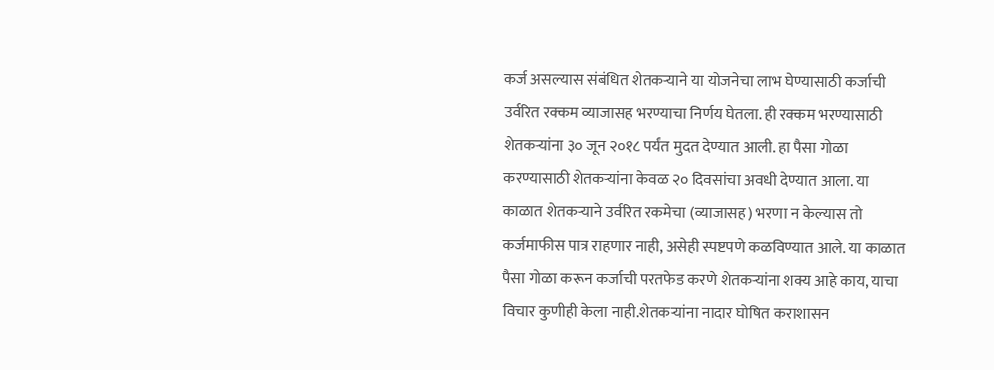कर्ज असल्यास संबंधित शेतकऱ्याने या योजनेचा लाभ घेण्यासाठी कर्जाची उर्वरित रक्कम व्याजासह भरण्याचा निर्णय घेतला. ही रक्कम भरण्यासाठी शेतकऱ्यांना ३० जून २०१८ पर्यंत मुदत देण्यात आली. हा पैसा गोळा करण्यासाठी शेतकऱ्यांना केवळ २० दिवसांचा अवधी देण्यात आला. या काळात शेतकऱ्याने उर्वरित रकमेचा (व्याजासह) भरणा न केल्यास तो कर्जमाफीस पात्र राहणार नाही, असेही स्पष्टपणे कळविण्यात आले. या काळात पैसा गोळा करून कर्जाची परतफेड करणे शेतकऱ्यांना शक्य आहे काय, याचा विचार कुणीही केला नाही.शेतकऱ्यांना नादार घोषित कराशासन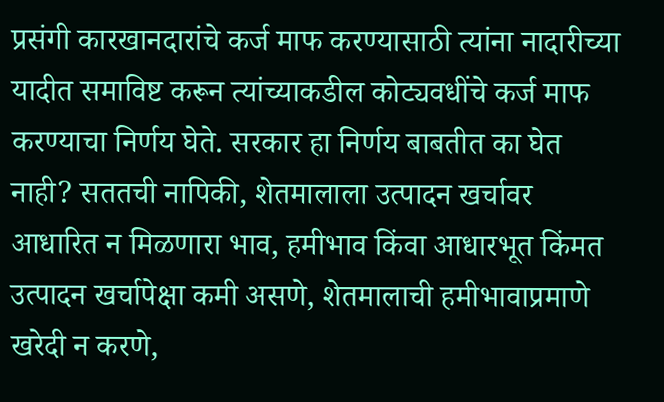प्रसंगी कारखानदारांचे कर्ज माफ करण्यासाठी त्यांना नादारीच्या यादीत समाविष्ट करून त्यांच्याकडील कोट्यवधींचे कर्ज माफ करण्याचा निर्णय घेते. सरकार हा निर्णय बाबतीत का घेत नाही? सततची नापिकी, शेतमालाला उत्पादन खर्चावर आधारित न मिळणारा भाव, हमीभाव किंवा आधारभूत किंमत उत्पादन खर्चापेक्षा कमी असणे, शेतमालाची हमीभावाप्रमाणे खरेदी न करणे,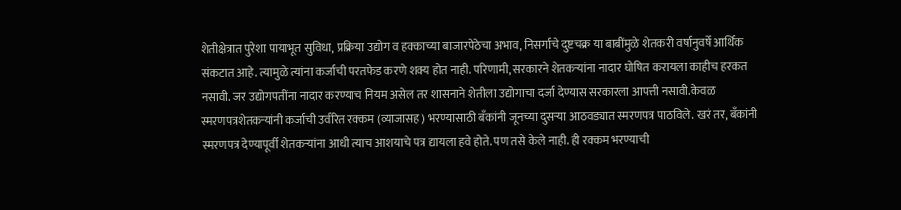शेतीक्षेत्रात पुरेशा पायाभूत सुविधा, प्रक्रिया उद्योग व हक्काच्या बाजारपेठेचा अभाव, निसर्गाचे दुष्टचक्र या बाबींमुळे शेतकरी वर्षानुवर्षे आर्थिक संकटात आहे. त्यामुळे त्यांना कर्जाची परतफेड करणे शक्य होत नाही. परिणामी, सरकारने शेतकऱ्यांना नादार घोषित करायला काहीच हरकत नसावी. जर उद्योगपतींना नादार करण्याच नियम असेल तर शासनाने शेतीला उद्योगाचा दर्जा देण्यास सरकारला आपत्ती नसावी.केवळ स्मरणपत्रशेतकऱ्यांनी कर्जाची उर्वरित रक्कम (व्याजासह) भरण्यासाठी बँकांनी जूनच्या दुसऱ्या आठवड्यात स्मरणपत्र पाठविले. खरं तर, बँकांनी स्मरणपत्र देण्यापूर्वी शेतकऱ्यांना आधी त्याच आशयाचे पत्र द्यायला हवे होते. पण तसे केले नाही. ही रक्कम भरण्याची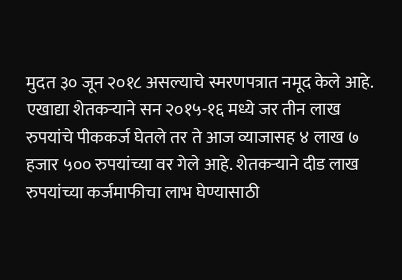मुदत ३० जून २०१८ असल्याचे स्मरणपत्रात नमूद केले आहे. एखाद्या शेतकऱ्याने सन २०१५-१६ मध्ये जर तीन लाख रुपयांचे पीककर्ज घेतले तर ते आज व्याजासह ४ लाख ७ हजार ५०० रुपयांच्या वर गेले आहे. शेतकऱ्याने दीड लाख रुपयांच्या कर्जमाफीचा लाभ घेण्यासाठी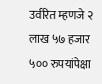उर्वरित म्हणजे २ लाख ५७ हजार ५०० रुपयांपेक्षा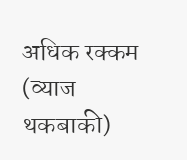अधिक रक्कम (व्याज थकबाकी)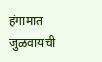हंगामात जुळवायची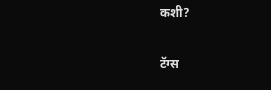कशी?

टॅग्स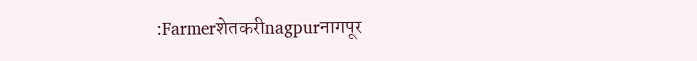:Farmerशेतकरीnagpurनागपूर